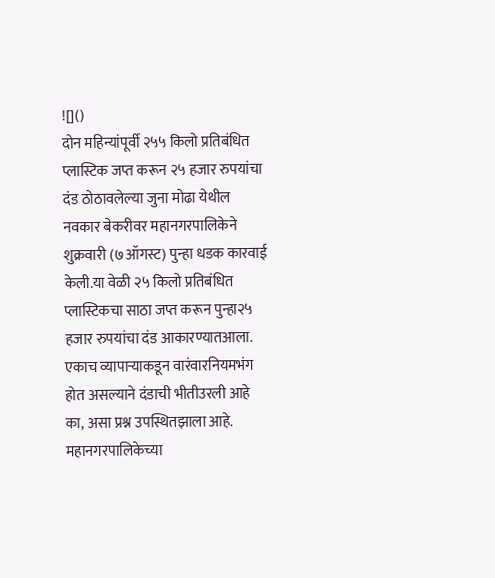![]()
दोन महिन्यांपूर्वी २५५ किलो प्रतिबंधित प्लास्टिक जप्त करून २५ हजार रुपयांचा दंड ठोठावलेल्या जुना मोढा येथील नवकार बेकरीवर महानगरपालिकेने शुक्रवारी (७ऑगस्ट) पुन्हा धडक कारवाई केली.या वेळी २५ किलो प्रतिबंधित प्लास्टिकचा साठा जप्त करून पुन्हा२५ हजार रुपयांचा दंड आकारण्यातआला. एकाच व्यापाऱ्याकडून वारंवारनियमभंग होत असल्याने दंडाची भीतीउरली आहे का, असा प्रश्न उपस्थितझाला आहे. महानगरपालिकेच्या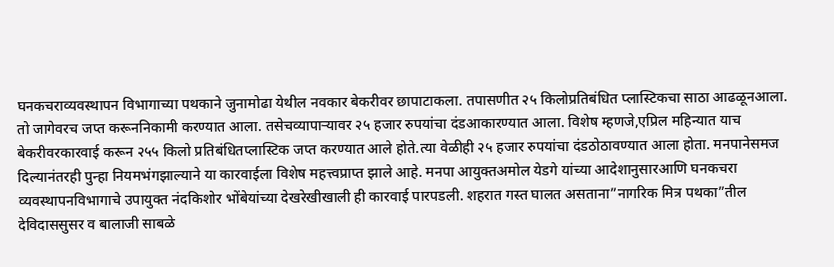घनकचराव्यवस्थापन विभागाच्या पथकाने जुनामोढा येथील नवकार बेकरीवर छापाटाकला. तपासणीत २५ किलोप्रतिबंधित प्लास्टिकचा साठा आढळूनआला. तो जागेवरच जप्त करूननिकामी करण्यात आला. तसेचव्यापाऱ्यावर २५ हजार रुपयांचा दंडआकारण्यात आला. विशेष म्हणजे,एप्रिल महिन्यात याच बेकरीवरकारवाई करून २५५ किलो प्रतिबंधितप्लास्टिक जप्त करण्यात आले होते.त्या वेळीही २५ हजार रुपयांचा दंडठोठावण्यात आला होता. मनपानेसमज दिल्यानंतरही पुन्हा नियमभंगझाल्याने या कारवाईला विशेष महत्त्वप्राप्त झाले आहे. मनपा आयुक्तअमोल येडगे यांच्या आदेशानुसारआणि घनकचरा व्यवस्थापनविभागाचे उपायुक्त नंदकिशोर भोंबेयांच्या देखरेखीखाली ही कारवाई पारपडली. शहरात गस्त घालत असताना”नागरिक मित्र पथका”तील देविदाससुसर व बालाजी साबळे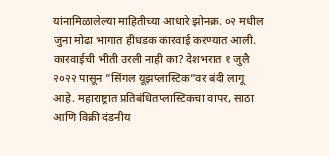यांनामिळालेल्या माहितीच्या आधारे झोनक्र. ०२ मधील जुना मोढा भागात हीधडक कारवाई करण्यात आली. कारवाईची भीती उरली नाही का? देशभरात १ जुलै २०२२ पासून ”सिंगल यूझप्लास्टिक”वर बंदी लागू आहे. महाराष्ट्रात प्रतिबंधितप्लास्टिकचा वापर, साठा आणि विक्री दंडनीय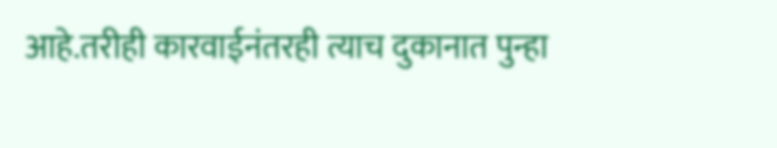आहे.तरीही कारवाईनंतरही त्याच दुकानात पुन्हा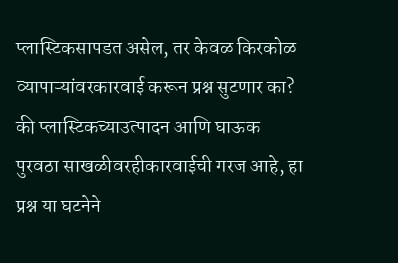प्लास्टिकसापडत असेल, तर केवळ किरकोळ व्यापाऱ्यांवरकारवाई करून प्रश्न सुटणार का? की प्लास्टिकच्याउत्पादन आणि घाऊक पुरवठा साखळीवरहीकारवाईची गरज आहे, हा प्रश्न या घटनेने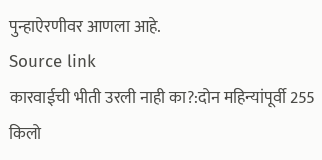पुन्हाऐरणीवर आणला आहे.
Source link
कारवाईची भीती उरली नाही का?:दोन महिन्यांपूर्वी 255 किलो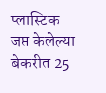प्लास्टिक जप्त केलेल्या बेकरीत 25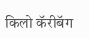किलो कॅरीबॅग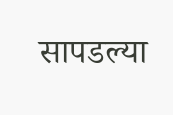सापडल्या